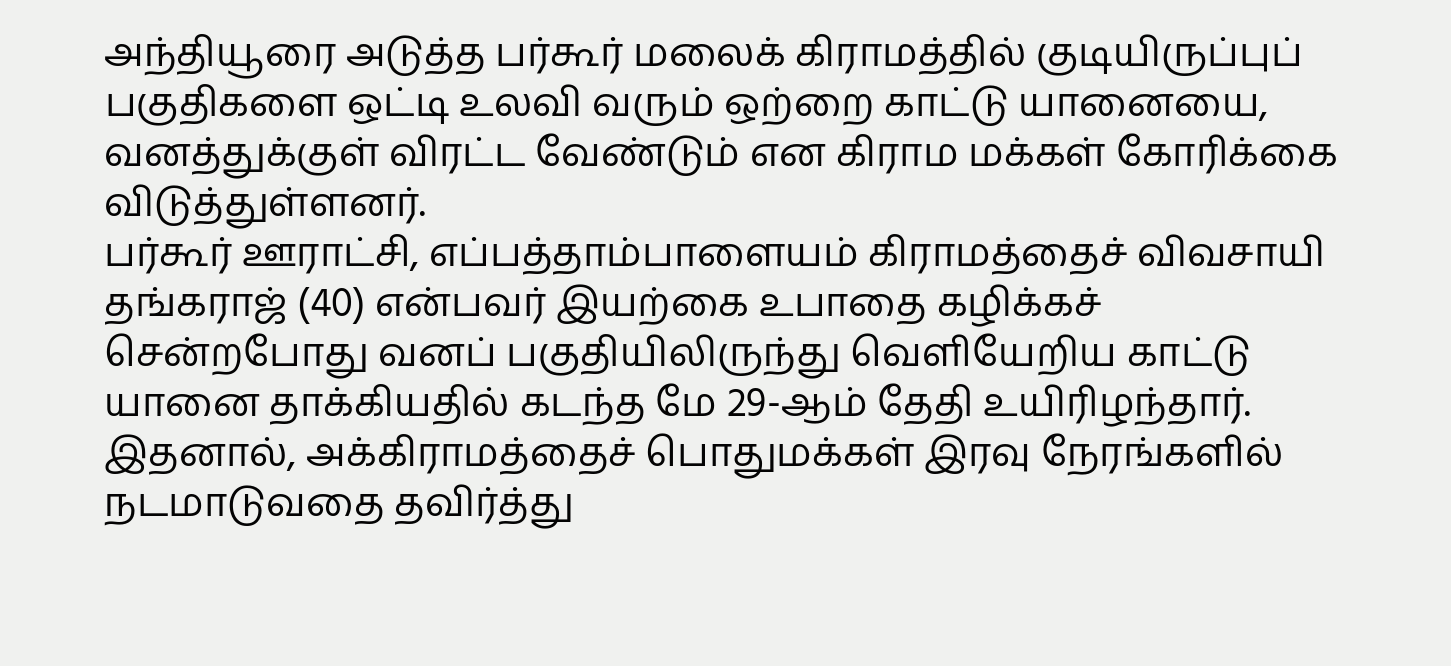அந்தியூரை அடுத்த பர்கூர் மலைக் கிராமத்தில் குடியிருப்புப் பகுதிகளை ஒட்டி உலவி வரும் ஒற்றை காட்டு யானையை, வனத்துக்குள் விரட்ட வேண்டும் என கிராம மக்கள் கோரிக்கை விடுத்துள்ளனர்.
பர்கூர் ஊராட்சி, எப்பத்தாம்பாளையம் கிராமத்தைச் விவசாயி தங்கராஜ் (40) என்பவர் இயற்கை உபாதை கழிக்கச் சென்றபோது வனப் பகுதியிலிருந்து வெளியேறிய காட்டு யானை தாக்கியதில் கடந்த மே 29-ஆம் தேதி உயிரிழந்தார். இதனால், அக்கிராமத்தைச் பொதுமக்கள் இரவு நேரங்களில் நடமாடுவதை தவிர்த்து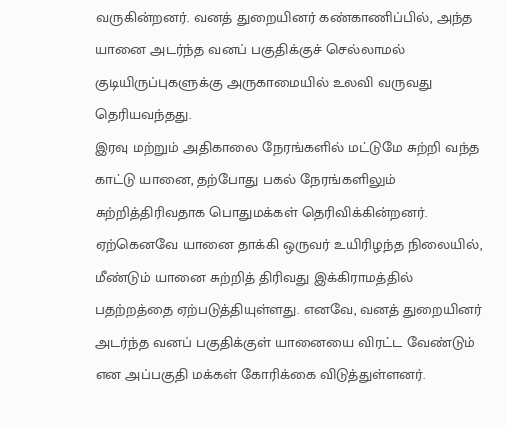வருகின்றனர். வனத் துறையினர் கண்காணிப்பில், அந்த யானை அடர்ந்த வனப் பகுதிக்குச் செல்லாமல் குடியிருப்புகளுக்கு அருகாமையில் உலவி வருவது தெரியவந்தது.
இரவு மற்றும் அதிகாலை நேரங்களில் மட்டுமே சுற்றி வந்த காட்டு யானை, தற்போது பகல் நேரங்களிலும் சுற்றித்திரிவதாக பொதுமக்கள் தெரிவிக்கின்றனர்.
ஏற்கெனவே யானை தாக்கி ஒருவர் உயிரிழந்த நிலையில், மீண்டும் யானை சுற்றித் திரிவது இக்கிராமத்தில் பதற்றத்தை ஏற்படுத்தியுள்ளது. எனவே, வனத் துறையினர் அடர்ந்த வனப் பகுதிக்குள் யானையை விரட்ட வேண்டும் என அப்பகுதி மக்கள் கோரிக்கை விடுத்துள்ளனர்.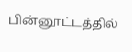பின்னூட்டத்தில்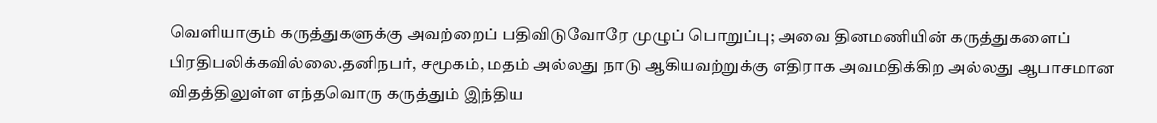வெளியாகும் கருத்துகளுக்கு அவற்றைப் பதிவிடுவோரே முழுப் பொறுப்பு; அவை தினமணியின் கருத்துகளைப் பிரதிபலிக்கவில்லை.தனிநபர், சமூகம், மதம் அல்லது நாடு ஆகியவற்றுக்கு எதிராக அவமதிக்கிற அல்லது ஆபாசமான விதத்திலுள்ள எந்தவொரு கருத்தும் இந்திய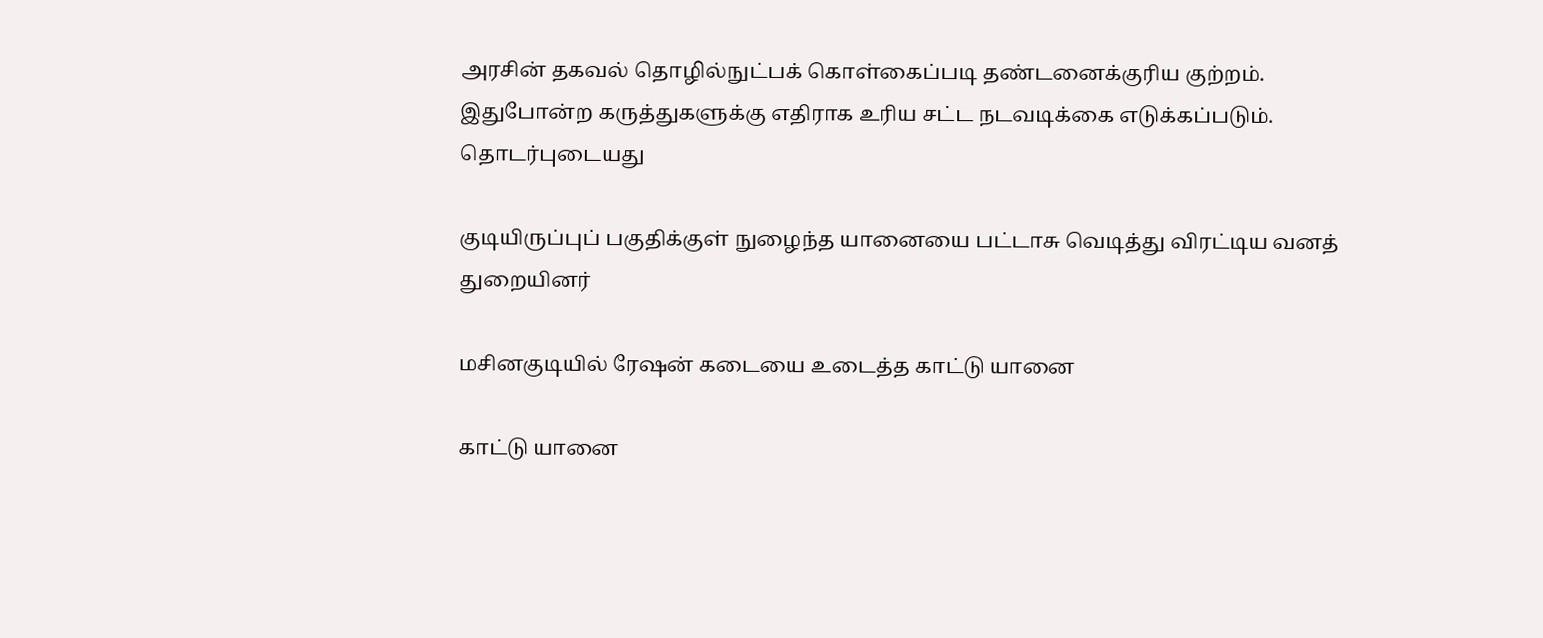அரசின் தகவல் தொழில்நுட்பக் கொள்கைப்படி தண்டனைக்குரிய குற்றம். இதுபோன்ற கருத்துகளுக்கு எதிராக உரிய சட்ட நடவடிக்கை எடுக்கப்படும்.
தொடர்புடையது

குடியிருப்புப் பகுதிக்குள் நுழைந்த யானையை பட்டாசு வெடித்து விரட்டிய வனத் துறையினர்

மசினகுடியில் ரேஷன் கடையை உடைத்த காட்டு யானை

காட்டு யானை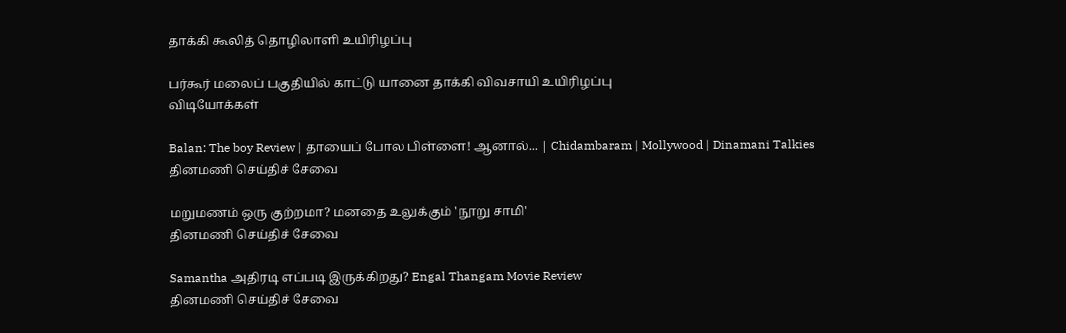தாக்கி கூலித் தொழிலாளி உயிரிழப்பு

பர்கூர் மலைப் பகுதியில் காட்டு யானை தாக்கி விவசாயி உயிரிழப்பு
விடியோக்கள்

Balan: The boy Review | தாயைப் போல பிள்ளை! ஆனால்... | Chidambaram | Mollywood | Dinamani Talkies
தினமணி செய்திச் சேவை

மறுமணம் ஒரு குற்றமா? மனதை உலுக்கும் 'நூறு சாமி'
தினமணி செய்திச் சேவை

Samantha அதிரடி எப்படி இருக்கிறது? Engal Thangam Movie Review
தினமணி செய்திச் சேவை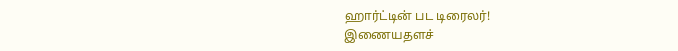ஹார்ட்டின் பட டிரைலர்!
இணையதளச்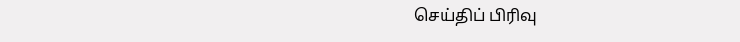செய்திப் பிரிவு